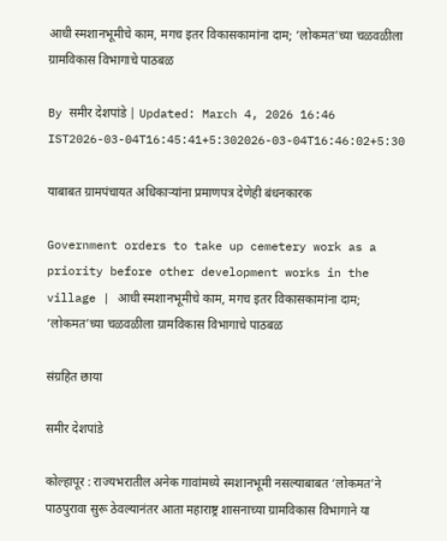आधी स्मशानभूमीचे काम, मगच इतर विकासकामांना दाम; ‘लोकमत’च्या चळवळीला ग्रामविकास विभागाचे पाठबळ

By समीर देशपांडे | Updated: March 4, 2026 16:46 IST2026-03-04T16:45:41+5:302026-03-04T16:46:02+5:30

याबाबत ग्रामपंचायत अधिकाऱ्यांना प्रमाणपत्र देणेही बंधनकारक

Government orders to take up cemetery work as a priority before other development works in the village | आधी स्मशानभूमीचे काम, मगच इतर विकासकामांना दाम; ‘लोकमत’च्या चळवळीला ग्रामविकास विभागाचे पाठबळ

संग्रहित छाया

समीर देशपांडे

कोल्हापूर : राज्यभरातील अनेक गावांमध्ये स्मशानभूमी नसल्याबाबत ‘लोकमत’ने पाठपुरावा सुरू ठेवल्यानंतर आता महाराष्ट्र शासनाच्या ग्रामविकास विभागाने या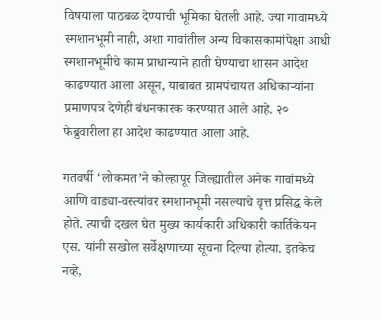विषयाला पाठबळ देण्याची भूमिका घेतली आहे. ज्या गावामध्ये स्मशानभूमी नाही, अशा गावांतील अन्य विकासकामांपेक्षा आधी स्मशानभूमीचे काम प्राधान्याने हाती घेण्याचा शासन आदेश काढण्यात आला असून, याबाबत ग्रामपंचायत अधिकाऱ्यांना प्रमाणपत्र देणेही बंधनकारक करण्यात आले आहे. २० फेब्रुवारीला हा आदेश काढण्यात आला आहे.

गतवर्षी ‘लोकमत’ने कोल्हापूर जिल्ह्यातील अनेक गावांमध्ये आणि वाड्या-वस्त्यांवर स्मशानभूमी नसल्याचे वृत्त प्रसिद्ध केले होते. त्याची दखल घेत मुख्य कार्यकारी अधिकारी कार्तिकेयन एस. यांनी सखोल सर्वेक्षणाच्या सूचना दिल्या होत्या. इतकेच नव्हे,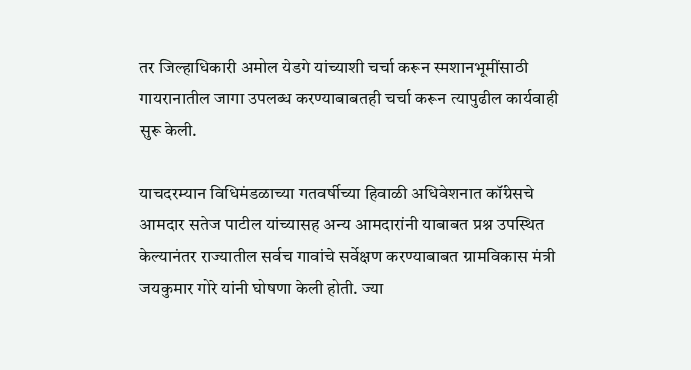तर जिल्हाधिकारी अमोल येडगे यांच्याशी चर्चा करून स्मशानभूमींसाठी गायरानातील जागा उपलब्ध करण्याबाबतही चर्चा करून त्यापुढील कार्यवाही सुरू केली.

याचदरम्यान विधिमंडळाच्या गतवर्षीच्या हिवाळी अधिवेशनात कॉंग्रेसचे आमदार सतेज पाटील यांच्यासह अन्य आमदारांनी याबाबत प्रश्न उपस्थित केल्यानंतर राज्यातील सर्वच गावांचे सर्वेक्षण करण्याबाबत ग्रामविकास मंत्री जयकुमार गोरे यांनी घोषणा केली होती. ज्या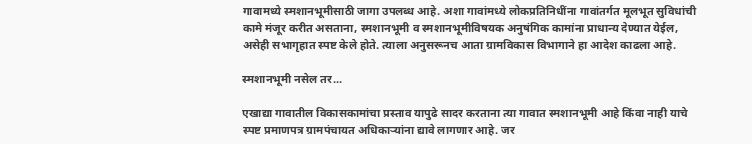गावामध्ये स्मशानभूमीसाठी जागा उपलब्ध आहे. अशा गावांमध्ये लोकप्रतिनिधींना गावांतर्गत मूलभूत सुविधांची कामे मंजूर करीत असताना, स्मशानभूमी व स्मशानभूमीविषयक अनुषंगिक कामांना प्राधान्य देण्यात येईल, असेही सभागृहात स्पष्ट केले होते. त्याला अनुसरूनच आता ग्रामविकास विभागाने हा आदेश काढला आहे.

स्मशानभूमी नसेल तर...

एखाद्या गावातील विकासकामांचा प्रस्ताव यापुढे सादर करताना त्या गावात स्मशानभूमी आहे किंवा नाही याचे स्पष्ट प्रमाणपत्र ग्रामपंचायत अधिकाऱ्यांना द्यावे लागणार आहे. जर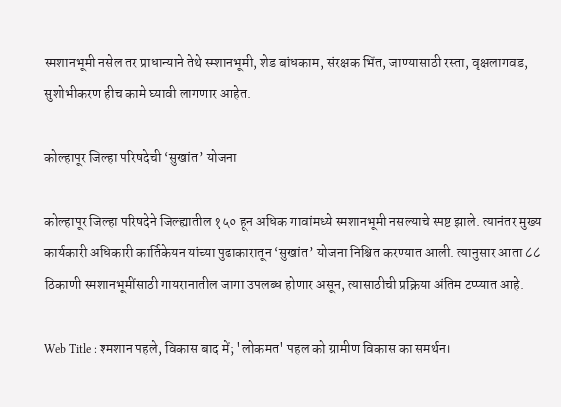स्मशानभूमी नसेल तर प्राधान्याने तेथे स्म्शानभूमी, शेड बांधकाम, संरक्षक भिंत, जाण्यासाठी रस्ता, वृक्षलागवड, सुशोभीकरण हीच कामे घ्यावी लागणार आहेत.

कोल्हापूर जिल्हा परिषदेची ‘सुखांत’ योजना

कोल्हापूर जिल्हा परिषदेने जिल्ह्यातील १५० हून अधिक गावांमध्ये स्मशानभूमी नसल्याचे स्पष्ट झाले. त्यानंतर मुख्य कार्यकारी अधिकारी कार्तिकेयन यांच्या पुढाकारातून ‘सुखांत’ योजना निश्चित करण्यात आली. त्यानुसार आता ८८ ठिकाणी स्मशानभूमींसाठी गायरानातील जागा उपलब्ध होणार असून, त्यासाठीची प्रक्रिया अंतिम टप्प्यात आहे.

Web Title : श्मशान पहले, विकास बाद में; 'लोकमत' पहल को ग्रामीण विकास का समर्थन।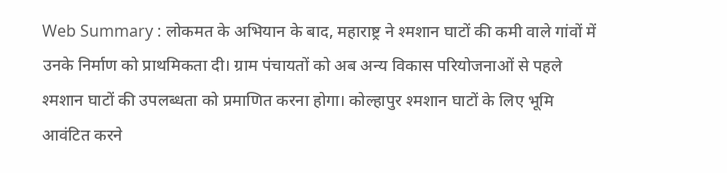Web Summary : लोकमत के अभियान के बाद, महाराष्ट्र ने श्मशान घाटों की कमी वाले गांवों में उनके निर्माण को प्राथमिकता दी। ग्राम पंचायतों को अब अन्य विकास परियोजनाओं से पहले श्मशान घाटों की उपलब्धता को प्रमाणित करना होगा। कोल्हापुर श्मशान घाटों के लिए भूमि आवंटित करने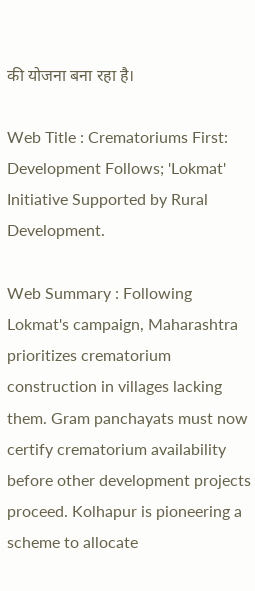की योजना बना रहा है।

Web Title : Crematoriums First: Development Follows; 'Lokmat' Initiative Supported by Rural Development.

Web Summary : Following Lokmat's campaign, Maharashtra prioritizes crematorium construction in villages lacking them. Gram panchayats must now certify crematorium availability before other development projects proceed. Kolhapur is pioneering a scheme to allocate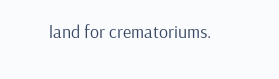land for crematoriums.